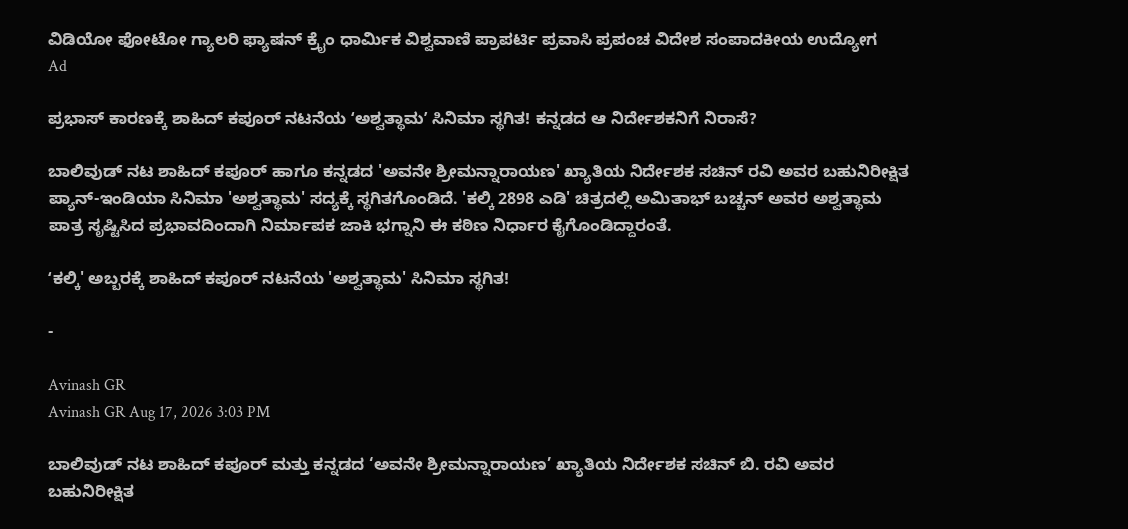ವಿಡಿಯೋ ಫೋಟೋ ಗ್ಯಾಲರಿ ಫ್ಯಾಷನ್ ಕ್ರೈಂ ಧಾರ್ಮಿಕ ವಿಶ್ವವಾಣಿ ಪ್ರಾಪರ್ಟಿ ಪ್ರವಾಸಿ ಪ್ರಪಂಚ ವಿದೇಶ ಸಂಪಾದಕೀಯ ಉದ್ಯೋಗ
Ad

ಪ್ರಭಾಸ್‌ ಕಾರಣಕ್ಕೆ ಶಾಹಿದ್‌ ಕಪೂರ್‌ ನಟನೆಯ ʻಅಶ್ವತ್ಥಾಮʼ ಸಿನಿಮಾ ಸ್ಥಗಿತ! ಕನ್ನಡದ ಆ ನಿರ್ದೇಶಕನಿಗೆ ನಿರಾಸೆ?

ಬಾಲಿವುಡ್ ನಟ ಶಾಹಿದ್ ಕಪೂರ್ ಹಾಗೂ ಕನ್ನಡದ 'ಅವನೇ ಶ್ರೀಮನ್ನಾರಾಯಣ' ಖ್ಯಾತಿಯ ನಿರ್ದೇಶಕ ಸಚಿನ್ ರವಿ ಅವರ ಬಹುನಿರೀಕ್ಷಿತ ಪ್ಯಾನ್-ಇಂಡಿಯಾ ಸಿನಿಮಾ 'ಅಶ್ವತ್ಥಾಮ' ಸದ್ಯಕ್ಕೆ ಸ್ಥಗಿತಗೊಂಡಿದೆ. 'ಕಲ್ಕಿ 2898 ಎಡಿ' ಚಿತ್ರದಲ್ಲಿ ಅಮಿತಾಭ್ ಬಚ್ಚನ್ ಅವರ ಅಶ್ವತ್ಥಾಮ ಪಾತ್ರ ಸೃಷ್ಟಿಸಿದ ಪ್ರಭಾವದಿಂದಾಗಿ ನಿರ್ಮಾಪಕ ಜಾಕಿ ಭಗ್ನಾನಿ ಈ ಕಠಿಣ ನಿರ್ಧಾರ ಕೈಗೊಂಡಿದ್ದಾರಂತೆ.

ʻಕಲ್ಕಿ' ಅಬ್ಬರಕ್ಕೆ ಶಾಹಿದ್ ಕಪೂರ್‌ ನಟನೆಯ 'ಅಶ್ವತ್ಥಾಮ' ಸಿನಿಮಾ ಸ್ಥಗಿತ!

-

Avinash GR
Avinash GR Aug 17, 2026 3:03 PM

ಬಾಲಿವುಡ್ ನಟ ಶಾಹಿದ್ ಕಪೂರ್ ಮತ್ತು ಕನ್ನಡದ ‘ಅವನೇ ಶ್ರೀಮನ್ನಾರಾಯಣ’ ಖ್ಯಾತಿಯ ನಿರ್ದೇಶಕ ಸಚಿನ್ ಬಿ. ರವಿ ಅವರ ಬಹುನಿರೀಕ್ಷಿತ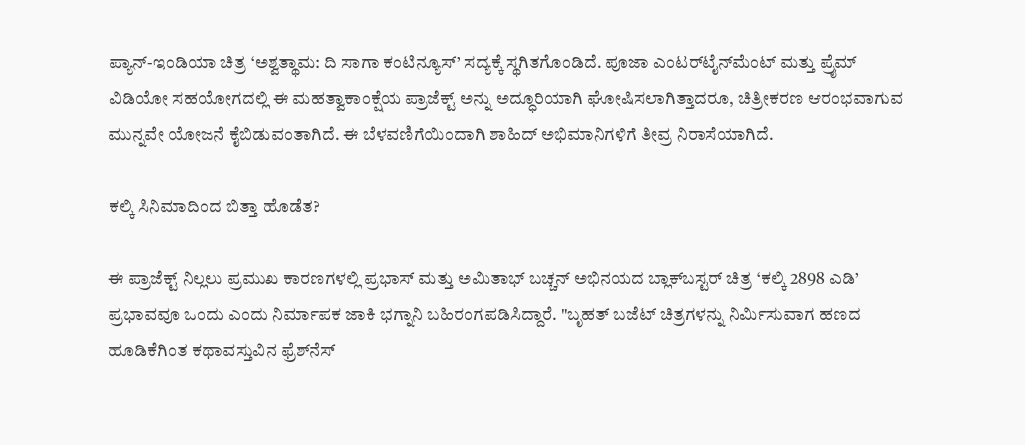ಪ್ಯಾನ್-ಇಂಡಿಯಾ ಚಿತ್ರ ‘ಅಶ್ವತ್ಥಾಮ: ದಿ ಸಾಗಾ ಕಂಟಿನ್ಯೂಸ್’ ಸದ್ಯಕ್ಕೆ ಸ್ಥಗಿತಗೊಂಡಿದೆ. ಪೂಜಾ ಎಂಟರ್‌ಟೈನ್‌ಮೆಂಟ್ ಮತ್ತು ಪ್ರೈಮ್ ವಿಡಿಯೋ ಸಹಯೋಗದಲ್ಲಿ ಈ ಮಹತ್ವಾಕಾಂಕ್ಷೆಯ ಪ್ರಾಜೆಕ್ಟ್ ಅನ್ನು ಅದ್ಧೂರಿಯಾಗಿ ಘೋಷಿಸಲಾಗಿತ್ತಾದರೂ, ಚಿತ್ರೀಕರಣ ಆರಂಭವಾಗುವ ಮುನ್ನವೇ ಯೋಜನೆ ಕೈಬಿಡುವಂತಾಗಿದೆ. ಈ ಬೆಳವಣಿಗೆಯಿಂದಾಗಿ ಶಾಹಿದ್ ಅಭಿಮಾನಿಗಳಿಗೆ ತೀವ್ರ ನಿರಾಸೆಯಾಗಿದೆ.

ಕಲ್ಕಿ ಸಿನಿಮಾದಿಂದ ಬಿತ್ತಾ ಹೊಡೆತ?

ಈ ಪ್ರಾಜೆಕ್ಟ್ ನಿಲ್ಲಲು ಪ್ರಮುಖ ಕಾರಣಗಳಲ್ಲಿ ಪ್ರಭಾಸ್ ಮತ್ತು ಅಮಿತಾಭ್ ಬಚ್ಚನ್ ಅಭಿನಯದ ಬ್ಲಾಕ್‌ಬಸ್ಟರ್ ಚಿತ್ರ ‘ಕಲ್ಕಿ 2898 ಎಡಿ’ ಪ್ರಭಾವವೂ ಒಂದು ಎಂದು ನಿರ್ಮಾಪಕ ಜಾಕಿ ಭಗ್ನಾನಿ ಬಹಿರಂಗಪಡಿಸಿದ್ದಾರೆ. "ಬೃಹತ್ ಬಜೆಟ್ ಚಿತ್ರಗಳನ್ನು ನಿರ್ಮಿಸುವಾಗ ಹಣದ ಹೂಡಿಕೆಗಿಂತ ಕಥಾವಸ್ತುವಿನ ಫ್ರೆಶ್‌ನೆಸ್‌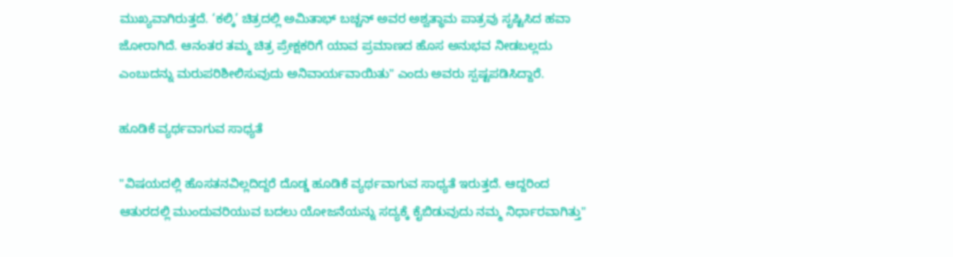ಮುಖ್ಯವಾಗಿರುತ್ತದೆ. ‘ಕಲ್ಕಿ’ ಚಿತ್ರದಲ್ಲಿ ಅಮಿತಾಭ್ ಬಚ್ಚನ್ ಅವರ ಅಶ್ವತ್ಥಾಮ ಪಾತ್ರವು ಸೃಷ್ಟಿಸಿದ ಹವಾ ಜೋರಾಗಿದೆ. ಆನಂತರ ತಮ್ಮ ಚಿತ್ರ ಪ್ರೇಕ್ಷಕರಿಗೆ ಯಾವ ಪ್ರಮಾಣದ ಹೊಸ ಅನುಭವ ನೀಡಬಲ್ಲದು ಎಂಬುದನ್ನು ಮರುಪರಿಶೀಲಿಸುವುದು ಅನಿವಾರ್ಯವಾಯಿತು" ಎಂದು ಅವರು ಸ್ಪಷ್ಟಪಡಿಸಿದ್ದಾರೆ.

ಹೂಡಿಕೆ ವ್ಯರ್ಥವಾಗುವ ಸಾಧ್ಯತೆ

"ವಿಷಯದಲ್ಲಿ ಹೊಸತನವಿಲ್ಲದಿದ್ದರೆ ದೊಡ್ಡ ಹೂಡಿಕೆ ವ್ಯರ್ಥವಾಗುವ ಸಾಧ್ಯತೆ ಇರುತ್ತದೆ. ಆದ್ದರಿಂದ ಆತುರದಲ್ಲಿ ಮುಂದುವರಿಯುವ ಬದಲು ಯೋಜನೆಯನ್ನು ಸದ್ಯಕ್ಕೆ ಕೈಬಿಡುವುದು ನಮ್ಮ ನಿರ್ಧಾರವಾಗಿತ್ತು"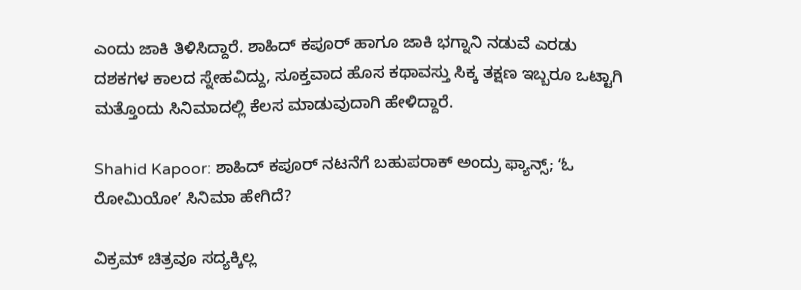ಎಂದು ಜಾಕಿ ತಿಳಿಸಿದ್ದಾರೆ. ಶಾಹಿದ್ ಕಪೂರ್ ಹಾಗೂ ಜಾಕಿ ಭಗ್ನಾನಿ ನಡುವೆ ಎರಡು ದಶಕಗಳ ಕಾಲದ ಸ್ನೇಹವಿದ್ದು, ಸೂಕ್ತವಾದ ಹೊಸ ಕಥಾವಸ್ತು ಸಿಕ್ಕ ತಕ್ಷಣ ಇಬ್ಬರೂ ಒಟ್ಟಾಗಿ ಮತ್ತೊಂದು ಸಿನಿಮಾದಲ್ಲಿ ಕೆಲಸ ಮಾಡುವುದಾಗಿ ಹೇಳಿದ್ದಾರೆ.

Shahid Kapoor: ಶಾಹಿದ್ ಕಪೂರ್ ನಟನೆಗೆ ಬಹುಪರಾಕ್‌ ಅಂದ್ರು ಫ್ಯಾನ್ಸ್‌; ʻಓ ರೋಮಿಯೋʼ ಸಿನಿಮಾ ಹೇಗಿದೆ?

ವಿಕ್ರಮ್ ಚಿತ್ರವೂ ಸದ್ಯಕ್ಕಿಲ್ಲ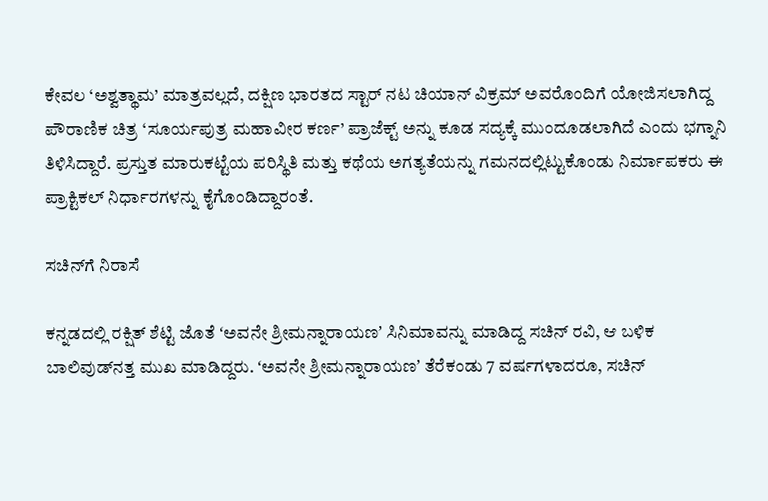ಕೇವಲ ‘ಅಶ್ವತ್ಥಾಮ’ ಮಾತ್ರವಲ್ಲದೆ, ದಕ್ಷಿಣ ಭಾರತದ ಸ್ಟಾರ್ ನಟ ಚಿಯಾನ್ ವಿಕ್ರಮ್ ಅವರೊಂದಿಗೆ ಯೋಜಿಸಲಾಗಿದ್ದ ಪೌರಾಣಿಕ ಚಿತ್ರ ‘ಸೂರ್ಯಪುತ್ರ ಮಹಾವೀರ ಕರ್ಣ’ ಪ್ರಾಜೆಕ್ಟ್ ಅನ್ನು ಕೂಡ ಸದ್ಯಕ್ಕೆ ಮುಂದೂಡಲಾಗಿದೆ ಎಂದು ಭಗ್ನಾನಿ ತಿಳಿಸಿದ್ದಾರೆ. ಪ್ರಸ್ತುತ ಮಾರುಕಟ್ಟೆಯ ಪರಿಸ್ಥಿತಿ ಮತ್ತು ಕಥೆಯ ಅಗತ್ಯತೆಯನ್ನು ಗಮನದಲ್ಲಿಟ್ಟುಕೊಂಡು ನಿರ್ಮಾಪಕರು ಈ ಪ್ರಾಕ್ಟಿಕಲ್‌ ನಿರ್ಧಾರಗಳನ್ನು ಕೈಗೊಂಡಿದ್ದಾರಂತೆ.

ಸಚಿನ್‌ಗೆ ನಿರಾಸೆ

ಕನ್ನಡದಲ್ಲಿ ರಕ್ಷಿತ್‌ ಶೆಟ್ಟಿ ಜೊತೆ ʻಅವನೇ ಶ್ರೀಮನ್ನಾರಾಯಣʼ ಸಿನಿಮಾವನ್ನು ಮಾಡಿದ್ದ ಸಚಿನ್‌ ರವಿ, ಆ ಬಳಿಕ ಬಾಲಿವುಡ್‌ನತ್ತ ಮುಖ ಮಾಡಿದ್ದರು. ʻಅವನೇ ಶ್ರೀಮನ್ನಾರಾಯಣʼ ತೆರೆಕಂಡು 7 ವರ್ಷಗಳಾದರೂ, ಸಚಿನ್‌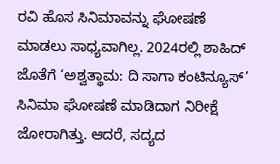ರವಿ ಹೊಸ ಸಿನಿಮಾವನ್ನು ಘೋಷಣೆ ಮಾಡಲು ಸಾಧ್ಯವಾಗಿಲ್ಲ. 2024ರಲ್ಲಿ ಶಾಹಿದ್‌ ಜೊತೆಗೆ ‘ಅಶ್ವತ್ಥಾಮ: ದಿ ಸಾಗಾ ಕಂಟಿನ್ಯೂಸ್’ ಸಿನಿಮಾ ಘೋಷಣೆ ಮಾಡಿದಾಗ ನಿರೀಕ್ಷೆ ಜೋರಾಗಿತ್ತು. ಆದರೆ, ಸದ್ಯದ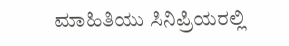ಮಾಹಿತಿಯು ಸಿನಿಪ್ರಿಯರಲ್ಲಿ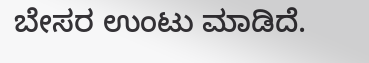ಬೇಸರ ಉಂಟು ಮಾಡಿದೆ.